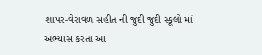શાપર-વેરાવળ સહીત ની જુદી જુદી સ્કૂલો માં અભ્યાસ કરતા આ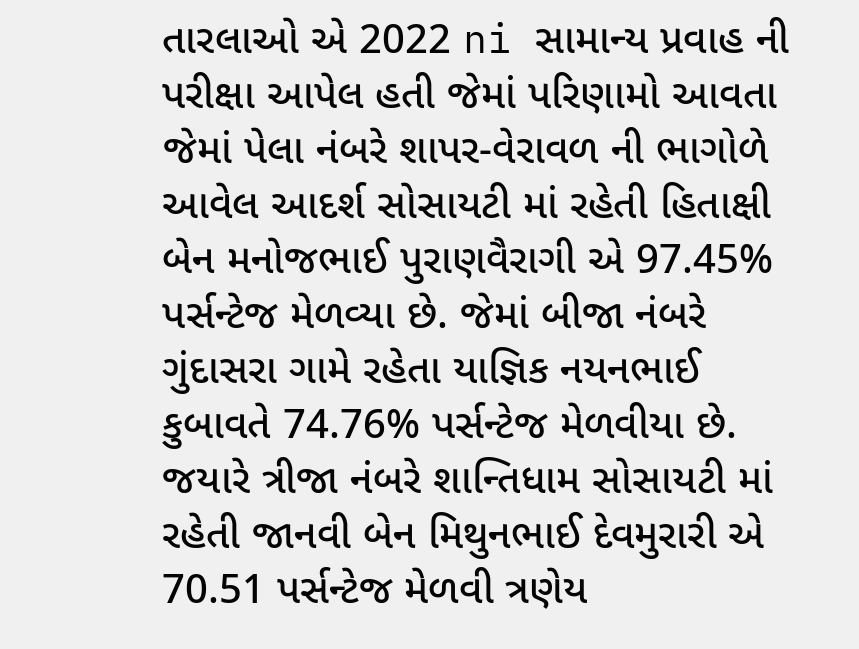તારલાઓ એ 2022 ni સામાન્ય પ્રવાહ ની પરીક્ષા આપેલ હતી જેમાં પરિણામો આવતા જેમાં પેલા નંબરે શાપર-વેરાવળ ની ભાગોળે આવેલ આદર્શ સોસાયટી માં રહેતી હિતાક્ષી બેન મનોજભાઈ પુરાણવૈરાગી એ 97.45% પર્સન્ટેજ મેળવ્યા છે. જેમાં બીજા નંબરે ગુંદાસરા ગામે રહેતા યાજ્ઞિક નયનભાઈ કુબાવતે 74.76% પર્સન્ટેજ મેળવીયા છે. જયારે ત્રીજા નંબરે શાન્તિધામ સોસાયટી માં રહેતી જાનવી બેન મિથુનભાઈ દેવમુરારી એ 70.51 પર્સન્ટેજ મેળવી ત્રણેય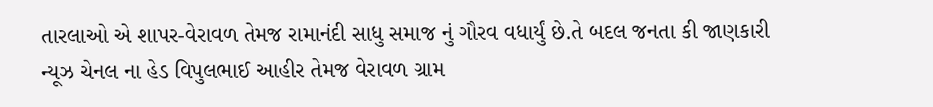તારલાઓ એ શાપર-વેરાવળ તેમજ રામાનંદી સાધુ સમાજ નું ગૌરવ વધાર્યું છે.તે બદલ જનતા કી જાણકારી ન્યૂઝ ચેનલ ના હેડ વિપુલભાઈ આહીર તેમજ વેરાવળ ગ્રામ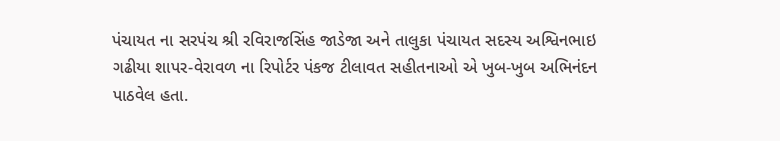પંચાયત ના સરપંચ શ્રી રવિરાજસિંહ જાડેજા અને તાલુકા પંચાયત સદસ્ય અશ્વિનભાઇ ગઢીયા શાપર-વેરાવળ ના રિપોર્ટર પંકજ ટીલાવત સહીતનાઓ એ ખુબ-ખુબ અભિનંદન પાઠવેલ હતા.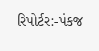રિપોર્ટર:-પંકજ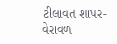ટીલાવત શાપર-વેરાવળ